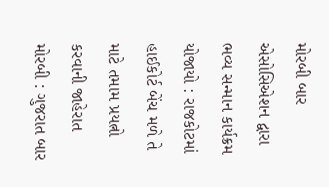મોરબી બાર એસોસિએશન દ્વારા ભવ્ય સન્માન કાર્યક્રમ યોજાયો : રાજકોટમાં હાઈકોર્ટ બેંચ મળે તે માટે તમામ પ્રયત્નો કરવાની જાહેરાત મોરબી : ગુજરાત બાર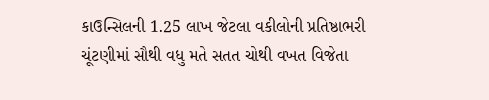કાઉન્સિલની 1.25 લાખ જેટલા વકીલોની પ્રતિષ્ઠાભરી ચૂંટણીમાં સૌથી વધુ મતે સતત ચોથી વખત વિજેતા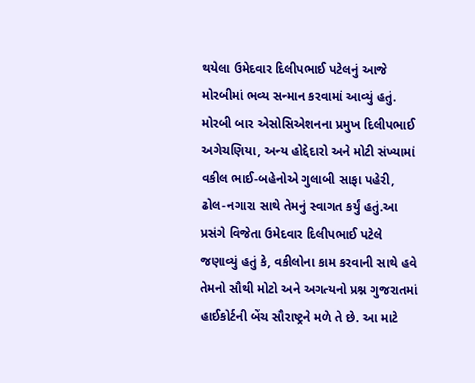થયેલા ઉમેદવાર દિલીપભાઈ પટેલનું આજે મોરબીમાં ભવ્ય સન્માન કરવામાં આવ્યું હતું. મોરબી બાર એસોસિએશનના પ્રમુખ દિલીપભાઈ અગેચણિયા, અન્ય હોદ્દેદારો અને મોટી સંખ્યામાં વકીલ ભાઈ-બહેનોએ ગુલાબી સાફા પહેરી, ઢોલ-નગારા સાથે તેમનું સ્વાગત કર્યું હતું.આ પ્રસંગે વિજેતા ઉમેદવાર દિલીપભાઈ પટેલે જણાવ્યું હતું કે, વકીલોના કામ કરવાની સાથે હવે તેમનો સૌથી મોટો અને અગત્યનો પ્રશ્ન ગુજરાતમાં હાઈકોર્ટની બેંચ સૌરાષ્ટ્રને મળે તે છે. આ માટે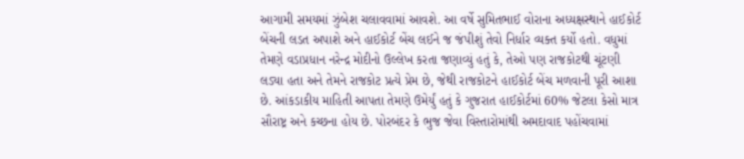આગામી સમયમાં ઝુંબેશ ચલાવવામાં આવશે. આ વર્ષે સુમિતભાઈ વોરાના અધ્યક્ષસ્થાને હાઈકોર્ટ બેંચની લડત અપાશે અને હાઈકોર્ટ બેંચ લઈને જ જંપીશું તેવો નિર્ધાર વ્યક્ત કર્યો હતો. વધુમાં તેમણે વડાપ્રધાન નરેન્દ્ર મોદીનો ઉલ્લેખ કરતા જણાવ્યું હતું કે, તેઓ પણ રાજકોટથી ચૂંટણી લડ્યા હતા અને તેમને રાજકોટ પ્રત્યે પ્રેમ છે, જેથી રાજકોટને હાઈકોર્ટ બેંચ મળવાની પૂરી આશા છે. આંકડાકીય માહિતી આપતા તેમણે ઉમેર્યું હતું કે ગુજરાત હાઈકોર્ટમાં 60% જેટલા કેસો માત્ર સૌરાષ્ટ્ર અને કચ્છના હોય છે. પોરબંદર કે ભુજ જેવા વિસ્તારોમાંથી અમદાવાદ પહોંચવામાં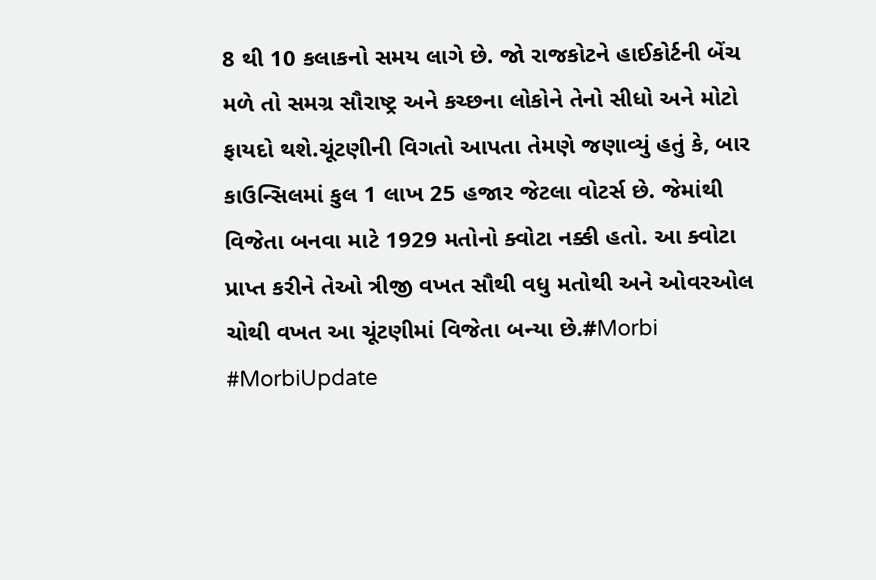8 થી 10 કલાકનો સમય લાગે છે. જો રાજકોટને હાઈકોર્ટની બેંચ મળે તો સમગ્ર સૌરાષ્ટ્ર અને કચ્છના લોકોને તેનો સીધો અને મોટો ફાયદો થશે.ચૂંટણીની વિગતો આપતા તેમણે જણાવ્યું હતું કે, બાર કાઉન્સિલમાં કુલ 1 લાખ 25 હજાર જેટલા વોટર્સ છે. જેમાંથી વિજેતા બનવા માટે 1929 મતોનો ક્વોટા નક્કી હતો. આ ક્વોટા પ્રાપ્ત કરીને તેઓ ત્રીજી વખત સૌથી વધુ મતોથી અને ઓવરઓલ ચોથી વખત આ ચૂંટણીમાં વિજેતા બન્યા છે.#Morbi #MorbiUpdate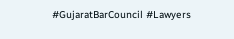#GujaratBarCouncil #Lawyers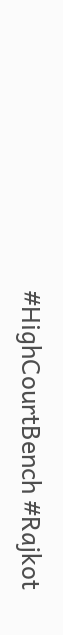#HighCourtBench #Rajkot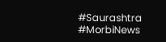#Saurashtra #MorbiNews